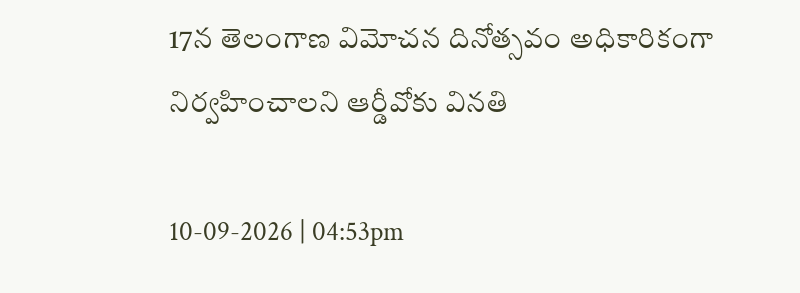17న తెలంగాణ విమోచన దినోత్సవం అధికారికంగా నిర్వహించాలని ఆర్డీవోకు వినతి

10-09-2026 | 04:53pm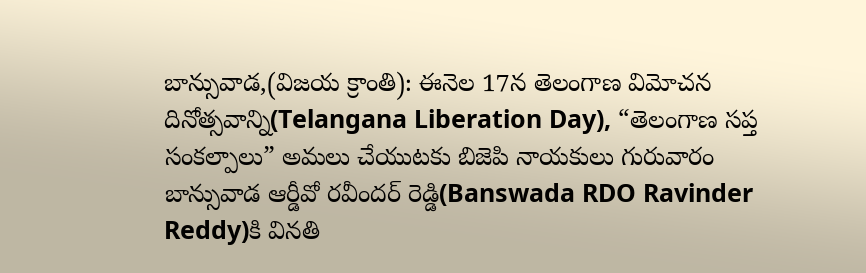బాన్సువాడ,(విజయ క్రాంతి): ఈనెల 17న తెలంగాణ విమోచన దినోత్సవాన్ని(Telangana Liberation Day), “తెలంగాణ సప్త సంకల్పాలు” అమలు చేయుటకు బిజెపి నాయకులు గురువారం బాన్సువాడ ఆర్డీవో రవీందర్ రెడ్డి(Banswada RDO Ravinder Reddy)కి వినతి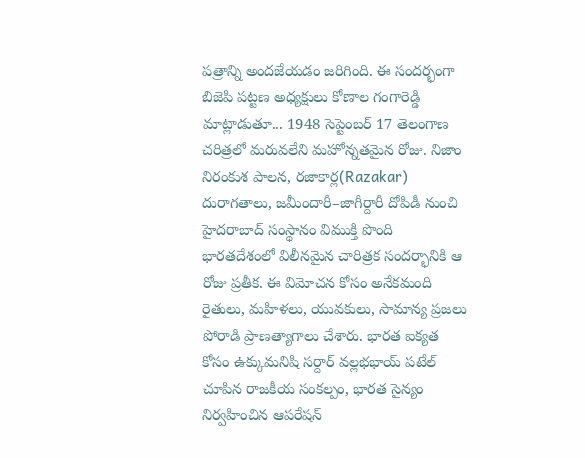పత్రాన్ని అందజేయడం జరిగింది. ఈ సందర్భంగా బిజెపి పట్టణ అధ్యక్షులు కోణాల గంగారెడ్డి మాట్లాడుతూ... 1948 సెప్టెంబర్ 17 తెలంగాణ చరిత్రలో మరువలేని మహోన్నతమైన రోజు. నిజాం నిరంకుశ పాలన, రజాకార్ల(Razakar) దురాగతాలు, జమీందారీ–జాగీర్దారీ దోపిడీ నుంచి హైదరాబాద్ సంస్థానం విముక్తి పొంది భారతదేశంలో విలీనమైన చారిత్రక సందర్భానికి ఆ రోజు ప్రతీక. ఈ విమోచన కోసం అనేకమంది రైతులు, మహిళలు, యువకులు, సామాన్య ప్రజలు పోరాడి ప్రాణత్యాగాలు చేశారు. భారత ఐక్యత కోసం ఉక్కుమనిషి సర్దార్ వల్లభభాయ్ పటేల్ చూపిన రాజకీయ సంకల్పం, భారత సైన్యం నిర్వహించిన ఆపరేషన్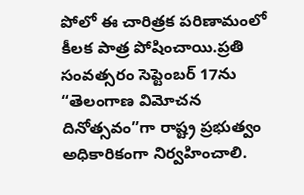పోలో ఈ చారిత్రక పరిణామంలో కీలక పాత్ర పోషించాయి.ప్రతి సంవత్సరం సెప్టెంబర్ 17ను “తెలంగాణ విమోచన దినోత్సవం”గా రాష్ట్ర ప్రభుత్వం అధికారికంగా నిర్వహించాలి.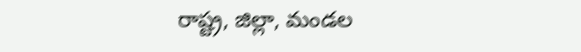రాష్ట్ర, జిల్లా, మండల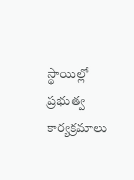స్థాయిల్లో ప్రభుత్వ కార్యక్రమాలు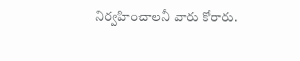నిర్వహించాలనీ వారు కోరారు.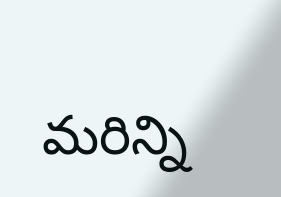మరిన్ని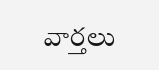వార్తలు